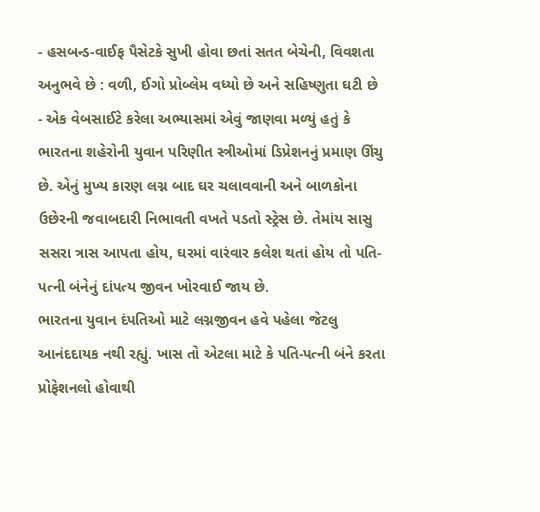- હસબન્ડ-વાઈફ પૈસેટકે સુખી હોવા છતાં સતત બેચેની, વિવશતા અનુભવે છે : વળી, ઈગો પ્રોબ્લેમ વધ્યો છે અને સહિષ્ણુતા ઘટી છે
- એક વેબસાઈટે કરેલા અભ્યાસમાં એવું જાણવા મળ્યું હતું કે ભારતના શહેરોની યુવાન પરિણીત સ્ત્રીઓમાં ડિપ્રેશનનું પ્રમાણ ઊંચુ છે. એનું મુખ્ય કારણ લગ્ન બાદ ઘર ચલાવવાની અને બાળકોના ઉછેરની જવાબદારી નિભાવતી વખતે પડતો સ્ટ્રેસ છે. તેમાંય સાસુ સસરા ત્રાસ આપતા હોય, ઘરમાં વારંવાર કલેશ થતાં હોય તો પતિ-પત્ની બંનેનું દાંપત્ય જીવન ખોરવાઈ જાય છે.
ભારતના યુવાન દંપતિઓ માટે લગ્નજીવન હવે પહેલા જેટલુ આનંદદાયક નથી રહ્યું. ખાસ તો એટલા માટે કે પતિ-પત્ની બંને કરતા પ્રોફેશનલો હોવાથી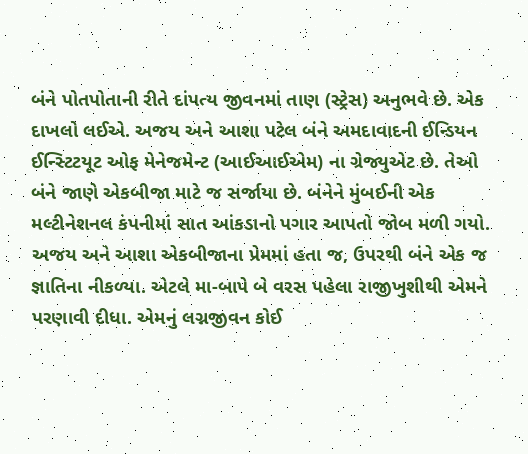બંને પોતપોતાની રીતે દાંપત્ય જીવનમાં તાણ (સ્ટ્રેસ) અનુભવે છે. એક દાખલો લઈએ. અજય અને આશા પટેલ બંને અમદાવાદની ઈન્ડિયન ઈન્સ્ટિટયૂટ ઓફ મેનેજમેન્ટ (આઈઆઈએમ) ના ગ્રેજ્યુએટ છે. તેઓ બંને જાણે એકબીજા માટે જ સર્જાયા છે. બંનેને મુંબઈની એક મલ્ટીનેશનલ કંપનીમાં સાત આંકડાનો પગાર આપતો જોબ મળી ગયો. અજય અને આશા એકબીજાના પ્રેમમાં હતા જ, ઉપરથી બંને એક જ જ્ઞાતિના નીકળ્યા. એટલે મા-બાપે બે વરસ પહેલા રાજીખુશીથી એમને પરણાવી દીધા. એમનું લગ્નજીવન કોઈ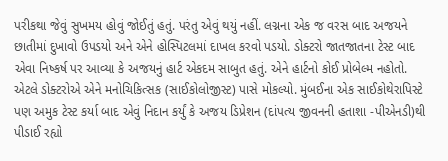પરીકથા જેવું સુખમય હોવું જોઈતું હતું. પરંતુ એવું થયું નહીં. લગ્નના એક જ વરસ બાદ અજયને છાતીમાં દુખાવો ઉપડયો અને એને હોસ્પિટલમાં દાખલ કરવો પડયો. ડોક્ટરો જાતજાતના ટેસ્ટ બાદ એવા નિષ્કર્ષ પર આવ્યા કે અજયનું હાર્ટ એકદમ સાબુત હતું. એને હાર્ટનો કોઈ પ્રોબેલ્મ નહોતો. એટલે ડોક્ટરોએ એને મનોચિકિત્સક (સાઈકોલોજીસ્ટ) પાસે મોકલ્યો. મુંબઈના એક સાઈકોથેરાપિસ્ટે પણ અમુક ટેસ્ટ કર્યા બાદ એવું નિદાન કર્યું કે અજય ડિપ્રેશન (દાંપત્ય જીવનની હતાશા -પીએનડી)થી પીડાઈ રહ્યો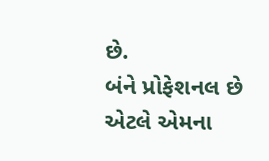છે.
બંને પ્રોફેશનલ છે એટલે એમના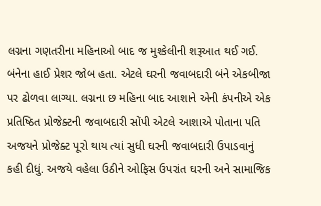લગ્નના ગણતરીના મહિનાઓ બાદ જ મુશ્કેલીની શરૂઆત થઈ ગઈ. બંનેના હાઈ પ્રેશર જોબ હતા. એટલે ઘરની જવાબદારી બંને એકબીજા પર ઢોળવા લાગ્યા. લગ્નના છ મહિના બાદ આશાને એની કંપનીએ એક પ્રતિષ્ઠિત પ્રોજેક્ટની જવાબદારી સોંપી એટલે આશાએ પોતાના પતિ અજયને પ્રોજેક્ટ પૂરો થાય ત્યાં સુધી ઘરની જવાબદારી ઉપાડવાનું કહી દીધું. અજયે વહેલા ઉઠીને ઓફિસ ઉપરાંત ઘરની અને સામાજિક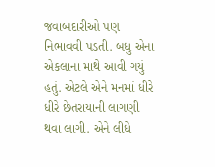જવાબદારીઓ પણ નિભાવવી પડતી. બધુ એના એકલાના માથે આવી ગયું હતું. એટલે એને મનમાં ધીરે ધીરે છેતરાયાની લાગણી થવા લાગી. એને લીધે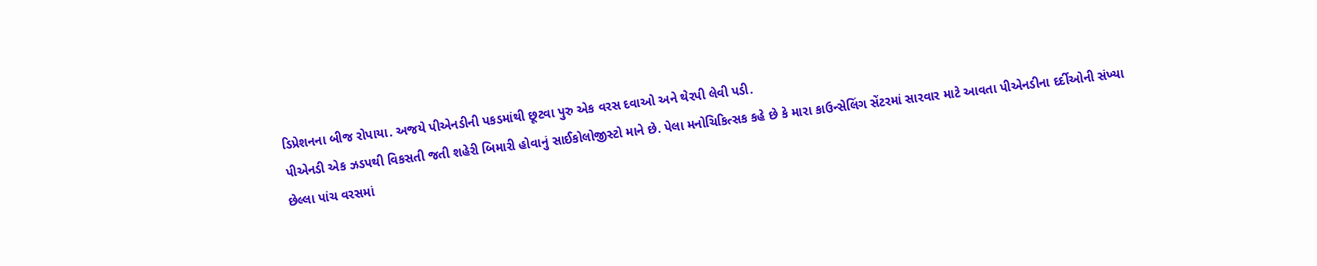ડિપ્રેશનના બીજ રોપાયા. અજયે પીએનડીની પકડમાંથી છૂટવા પુરુ એક વરસ દવાઓ અને થેરપી લેવી પડી.
પીએનડી એક ઝડપથી વિકસતી જતી શહેરી બિમારી હોવાનું સાઈકોલોજીસ્ટો માને છે. પેલા મનોચિકિત્સક કહે છે કે મારા કાઉન્સેલિંગ સેંટરમાં સારવાર માટે આવતા પીએનડીના દર્દીઓની સંખ્યા છેલ્લા પાંચ વરસમાં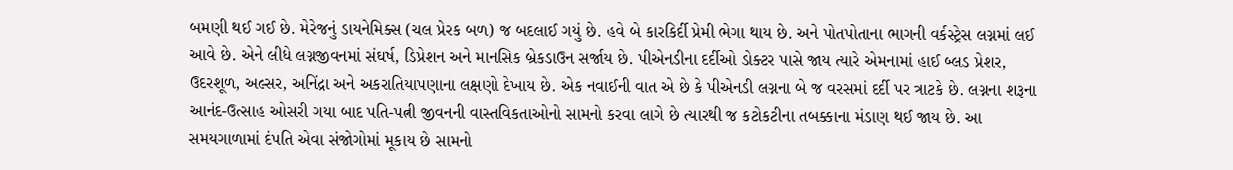બમણી થઈ ગઈ છે. મેરેજનું ડાયનેમિક્સ (ચલ પ્રેરક બળ) જ બદલાઈ ગયું છે. હવે બે કારકિર્દી પ્રેમી ભેગા થાય છે. અને પોતપોતાના ભાગની વર્કસ્ટ્રેસ લગ્નમાં લઈ આવે છે. એને લીધે લગ્નજીવનમાં સંઘર્ષ, ડિપ્રેશન અને માનસિક બ્રેકડાઉન સર્જાય છે. પીએનડીના દર્દીઓ ડોક્ટર પાસે જાય ત્યારે એમનામાં હાઈ બ્લડ પ્રેશર, ઉદરશૂળ, અલ્સર, અનિંદ્રા અને અકરાતિયાપણાના લક્ષણો દેખાય છે. એક નવાઈની વાત એ છે કે પીએનડી લગ્નના બે જ વરસમાં દર્દી પર ત્રાટકે છે. લગ્નના શરૂના આનંદ-ઉત્સાહ ઓસરી ગયા બાદ પતિ-પત્ની જીવનની વાસ્તવિકતાઓનો સામનો કરવા લાગે છે ત્યારથી જ કટોકટીના તબક્કાના મંડાણ થઈ જાય છે. આ સમયગાળામાં દંપતિ એવા સંજોગોમાં મૂકાય છે સામનો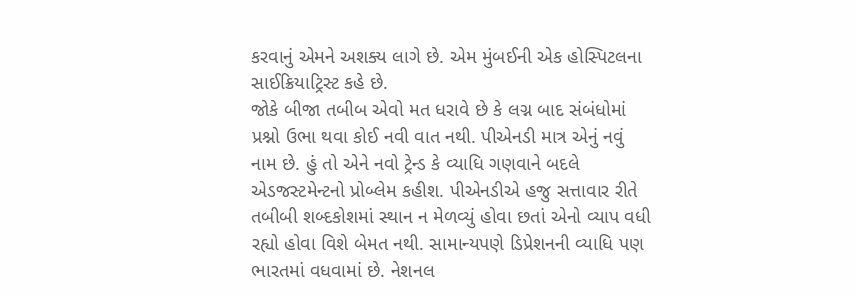કરવાનું એમને અશક્ય લાગે છે. એમ મુંબઈની એક હોસ્પિટલના સાઈક્રિયાટ્રિસ્ટ કહે છે.
જોકે બીજા તબીબ એવો મત ધરાવે છે કે લગ્ન બાદ સંબંધોમાં પ્રશ્નો ઉભા થવા કોઈ નવી વાત નથી. પીએનડી માત્ર એનું નવું નામ છે. હું તો એને નવો ટ્રેન્ડ કે વ્યાધિ ગણવાને બદલે એડજસ્ટમેન્ટનો પ્રોબ્લેમ કહીશ. પીએનડીએ હજુ સત્તાવાર રીતે તબીબી શબ્દકોશમાં સ્થાન ન મેળવ્યું હોવા છતાં એનો વ્યાપ વધી રહ્યો હોવા વિશે બેમત નથી. સામાન્યપણે ડિપ્રેશનની વ્યાધિ પણ ભારતમાં વધવામાં છે. નેશનલ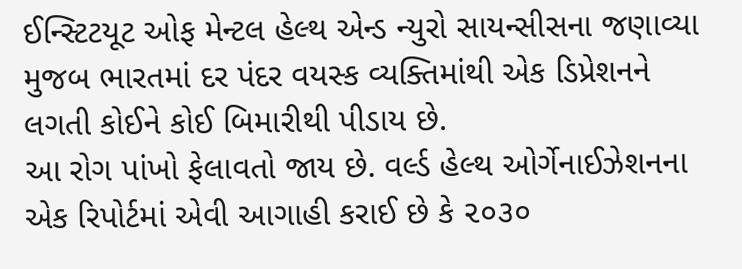ઈન્સ્ટિટયૂટ ઓફ મેન્ટલ હેલ્થ એન્ડ ન્યુરો સાયન્સીસના જણાવ્યા મુજબ ભારતમાં દર પંદર વયસ્ક વ્યક્તિમાંથી એક ડિપ્રેશનને લગતી કોઈને કોઈ બિમારીથી પીડાય છે.
આ રોગ પાંખો ફેલાવતો જાય છે. વર્લ્ડ હેલ્થ ઓર્ગેનાઈઝેશનના એક રિપોર્ટમાં એવી આગાહી કરાઈ છે કે ૨૦૩૦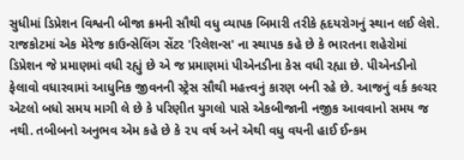સુધીમાં ડિપ્રેશન વિશ્વની બીજા ક્રમની સૌથી વધુ વ્યાપક બિમારી તરીકે હૃદયરોગનું સ્થાન લઈ લેશે.
રાજકોટમાં એક મેરેજ કાઉન્સેલિંગ સેંટર 'રિલેશન્સ' ના સ્થાપક કહે છે કે ભારતના શહેરોમાં ડિપ્રેશન જે પ્રમાણમાં વધી રહ્યું છે એ જ પ્રમાણમાં પીએનડીના કેસ વધી રહ્યા છે. પીએનડીનો ફેલાવો વધારવામાં આધુનિક જીવનની સ્ટ્રેસ સૌથી મહત્ત્વનું કારણ બની રહે છે. આજનું વર્ક કલ્ચર એટલો બધો સમય માગી લે છે કે પરિણીત યુગલો પાસે એકબીજાની નજીક આવવાનો સમય જ નથી. તબીબનો અનુભવ એમ કહે છે કે ૨૫ વર્ષ અને એથી વધુ વયની હાઈ ઈન્કમ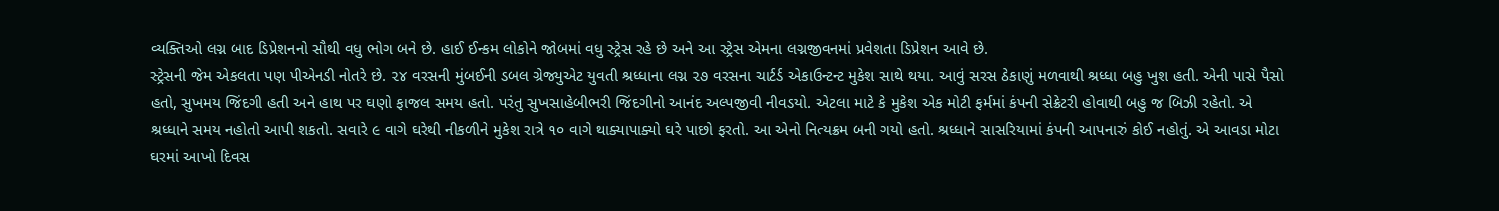વ્યક્તિઓ લગ્ન બાદ ડિપ્રેશનનો સૌથી વધુ ભોગ બને છે. હાઈ ઈન્કમ લોકોને જોબમાં વધુ સ્ટ્રેસ રહે છે અને આ સ્ટ્રેસ એમના લગ્નજીવનમાં પ્રવેશતા ડિપ્રેશન આવે છે.
સ્ટ્રેસની જેમ એકલતા પણ પીએનડી નોતરે છે. ૨૪ વરસની મુંબઈની ડબલ ગ્રેજ્યુએટ યુવતી શ્રધ્ધાના લગ્ન ૨૭ વરસના ચાર્ટર્ડ એકાઉન્ટન્ટ મુકેશ સાથે થયા. આવું સરસ ઠેકાણું મળવાથી શ્રધ્ધા બહુ ખુશ હતી. એની પાસે પૈસો હતો, સુખમય જિંદગી હતી અને હાથ પર ઘણો ફાજલ સમય હતો. પરંતુ સુખસાહેબીભરી જિંદગીનો આનંદ અલ્પજીવી નીવડયો. એટલા માટે કે મુકેશ એક મોટી ફર્મમાં કંપની સેક્રેટરી હોવાથી બહુ જ બિઝી રહેતો. એ શ્રધ્ધાને સમય નહોતો આપી શકતો. સવારે ૯ વાગે ઘરેથી નીકળીને મુકેશ રાત્રે ૧૦ વાગે થાક્યાપાક્યો ઘરે પાછો ફરતો. આ એનો નિત્યક્રમ બની ગયો હતો. શ્રધ્ધાને સાસરિયામાં કંપની આપનારું કોઈ નહોતું. એ આવડા મોટા ઘરમાં આખો દિવસ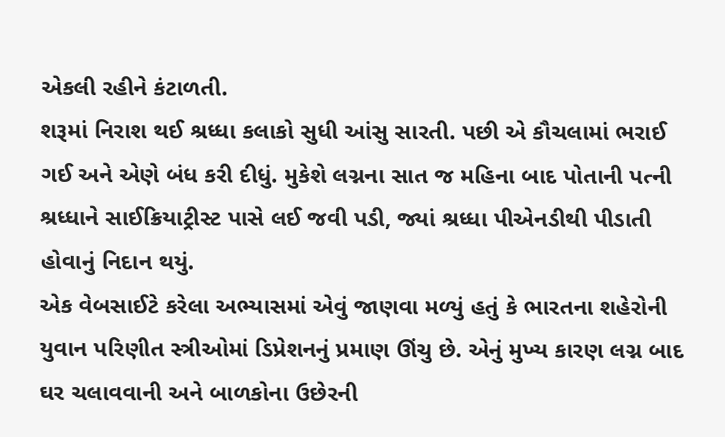એકલી રહીને કંટાળતી.
શરૂમાં નિરાશ થઈ શ્રધ્ધા કલાકો સુધી આંસુ સારતી. પછી એ કૌચલામાં ભરાઈ ગઈ અને એણે બંધ કરી દીધું. મુકેશે લગ્નના સાત જ મહિના બાદ પોતાની પત્ની શ્રધ્ધાને સાઈક્રિયાટ્રીસ્ટ પાસે લઈ જવી પડી, જ્યાં શ્રધ્ધા પીએનડીથી પીડાતી હોવાનું નિદાન થયું.
એક વેબસાઈટે કરેલા અભ્યાસમાં એવું જાણવા મળ્યું હતું કે ભારતના શહેરોની યુવાન પરિણીત સ્ત્રીઓમાં ડિપ્રેશનનું પ્રમાણ ઊંચુ છે. એનું મુખ્ય કારણ લગ્ન બાદ ઘર ચલાવવાની અને બાળકોના ઉછેરની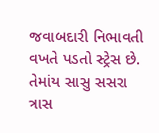જવાબદારી નિભાવતી વખતે પડતો સ્ટ્રેસ છે. તેમાંય સાસુ સસરા ત્રાસ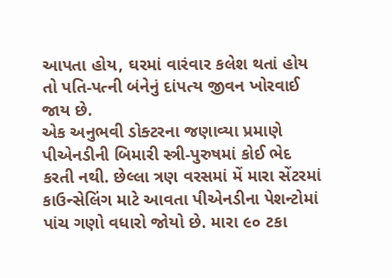આપતા હોય, ઘરમાં વારંવાર કલેશ થતાં હોય તો પતિ-પત્ની બંનેનું દાંપત્ય જીવન ખોરવાઈ જાય છે.
એક અનુભવી ડોક્ટરના જણાવ્યા પ્રમાણે પીએનડીની બિમારી સ્ત્રી-પુરુષમાં કોઈ ભેદ કરતી નથી. છેલ્લા ત્રણ વરસમાં મેં મારા સેંટરમાં કાઉન્સેલિંગ માટે આવતા પીએનડીના પેશન્ટોમાં પાંચ ગણો વધારો જોયો છે. મારા ૯૦ ટકા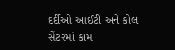દર્દીઓ આઈટી અને કોલ સેંટરમાં કામ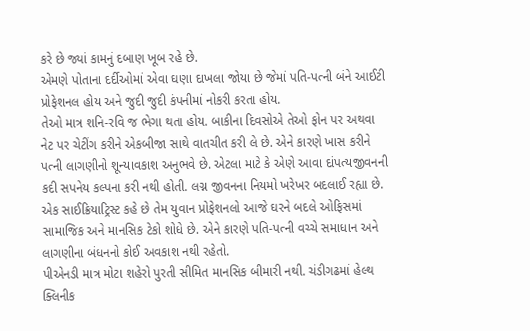કરે છે જ્યાં કામનું દબાણ ખૂબ રહે છે.
એમણે પોતાના દર્દીઓમાં એવા ઘણા દાખલા જોયા છે જેમાં પતિ-પત્ની બંને આઈટી પ્રોફેશનલ હોય અને જુદી જુદી કંપનીમાં નોકરી કરતા હોય.
તેઓ માત્ર શનિ-રવિ જ ભેગા થતા હોય. બાકીના દિવસોએ તેઓ ફોન પર અથવા નેટ પર ચેટીંગ કરીને એકબીજા સાથે વાતચીત કરી લે છે. એને કારણે ખાસ કરીને પત્ની લાગણીનો શૂન્યાવકાશ અનુભવે છે. એટલા માટે કે એણે આવા દાંપત્યજીવનની કદી સપનેય કલ્પના કરી નથી હોતી. લગ્ન જીવનના નિયમો ખરેખર બદલાઈ રહ્યા છે. એક સાઈક્રિયાટ્રિસ્ટ કહે છે તેમ યુવાન પ્રોફેશનલો આજે ઘરને બદલે ઓફિસમાં સામાજિક અને માનસિક ટેકો શોધે છે. એને કારણે પતિ-પત્ની વચ્ચે સમાધાન અને લાગણીના બંધનનો કોઈ અવકાશ નથી રહેતો.
પીએનડી માત્ર મોટા શહેરો પુરતી સીમિત માનસિક બીમારી નથી. ચંડીગઢમાં હેલ્થ ક્લિનીક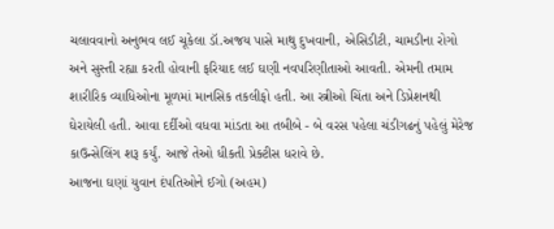ચલાવવાનો અનુભવ લઈ ચૂકેલા ડૉ.અજય પાસે માથુ દુખવાની, એસિડીટી, ચામડીના રોગો અને સુસ્તી રહ્યા કરતી હોવાની ફરિયાદ લઈ ઘણી નવપરિણીતાઓ આવતી. એમની તમામ શારીરિક વ્યાધિઓના મૂળમાં માનસિક તકલીફો હતી. આ સ્ત્રીઓ ચિંતા અને ડિપ્રેશનથી ઘેરાયેલી હતી. આવા દર્દીઓ વધવા માંડતા આ તબીબે - બે વરસ પહેલા ચંડીગઢનું પહેલું મેરેજ કાઉન્સેલિંગ શરૂ કર્યું. આજે તેઓ ધીકતી પ્રેક્ટીસ ધરાવે છે.
આજના ઘણાં યુવાન દંપતિઓને ઈગો (અહમ)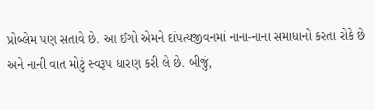પ્રોબ્લેમ પણ સતાવે છે. આ ઈગો એમને દાંપત્યજીવનમાં નાના-નાના સમાધાનો કરતા રોકે છે અને નાની વાત મોટું સ્વરૂપ ધારણ કરી લે છે. બીજું,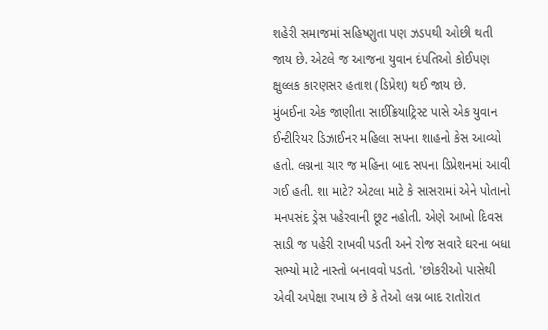શહેરી સમાજમાં સહિષ્ણુતા પણ ઝડપથી ઓછી થતી જાય છે. એટલે જ આજના યુવાન દંપતિઓ કોઈપણ ક્ષુલ્લક કારણસર હતાશ (ડિપ્રેશ) થઈ જાય છે.
મુંબઈના એક જાણીતા સાઈક્રિયાટ્રિસ્ટ પાસે એક યુવાન ઈન્ટીરિયર ડિઝાઈનર મહિલા સપના શાહનો કેસ આવ્યો હતો. લગ્નના ચાર જ મહિના બાદ સપના ડિપ્રેશનમાં આવી ગઈ હતી. શા માટે? એટલા માટે કે સાસરામાં એને પોતાનો મનપસંદ ડ્રેસ પહેરવાની છૂટ નહોતી. એણે આખો દિવસ સાડી જ પહેરી રાખવી પડતી અને રોજ સવારે ઘરના બધા સભ્યો માટે નાસ્તો બનાવવો પડતો. 'છોકરીઓ પાસેથી એવી અપેક્ષા રખાય છે કે તેઓ લગ્ન બાદ રાતોરાત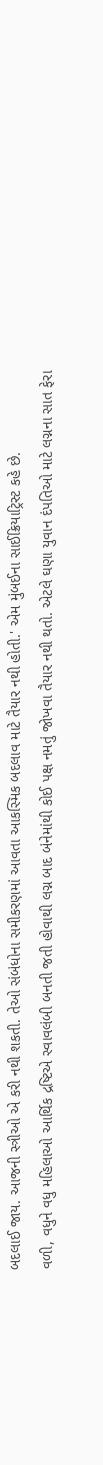બદલાઈ જાય. આજની સ્ત્રીઓ એ કરી નથી શકતી. તેઓ સંબંધોના સમીકરણમાં આવતા આકસ્મિક બદલાવ માટે તૈયાર નથી હોતી.' એમ મુંબઈના સાઈક્રિયાટ્રિસ્ટ કહે છે.
વળી, વધુને વધુ મહિલાઓ આર્થિક દ્રષ્ટિએ સ્વાવલંબી બનતી જતી હોવાથી લગ્ન બાદ બંનેમાંથી કોઈ પક્ષ નમતું જોખવા તૈયાર નથી થતો. એટલે ઘણા યુવાન દંપતિઓ માટે લગ્નના સાત ફેરા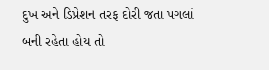દુખ અને ડિપ્રેશન તરફ દોરી જતા પગલાં બની રહેતા હોય તો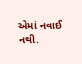એમાં નવાઈ નથી.